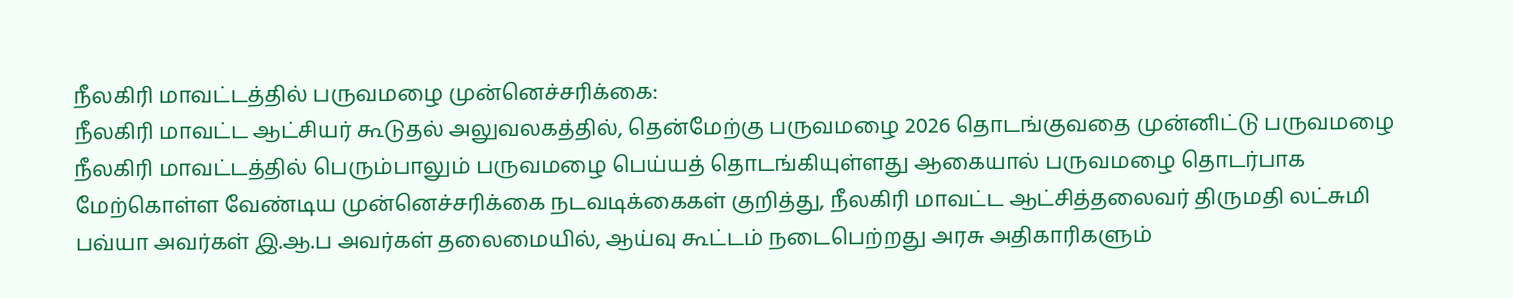நீலகிரி மாவட்டத்தில் பருவமழை முன்னெச்சரிக்கை:
நீலகிரி மாவட்ட ஆட்சியர் கூடுதல் அலுவலகத்தில், தென்மேற்கு பருவமழை 2026 தொடங்குவதை முன்னிட்டு பருவமழை நீலகிரி மாவட்டத்தில் பெரும்பாலும் பருவமழை பெய்யத் தொடங்கியுள்ளது ஆகையால் பருவமழை தொடர்பாக மேற்கொள்ள வேண்டிய முன்னெச்சரிக்கை நடவடிக்கைகள் குறித்து, நீலகிரி மாவட்ட ஆட்சித்தலைவர் திருமதி லட்சுமி பவ்யா அவர்கள் இ.ஆ.ப அவர்கள் தலைமையில், ஆய்வு கூட்டம் நடைபெற்றது அரசு அதிகாரிகளும்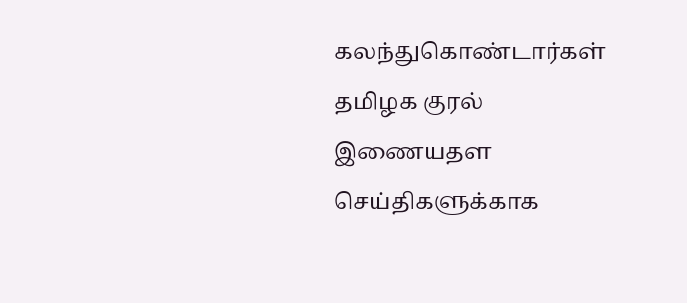கலந்துகொண்டார்கள்
தமிழக குரல் இணையதள செய்திகளுக்காக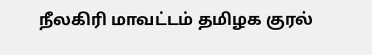நீலகிரி மாவட்டம் தமிழக குரல்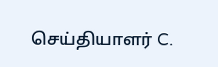செய்தியாளர் C.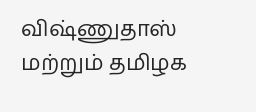விஷ்ணுதாஸ் மற்றும் தமிழக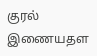குரல் இணையதள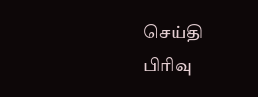செய்தி பிரிவு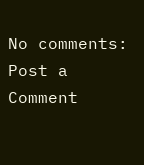No comments:
Post a Comment